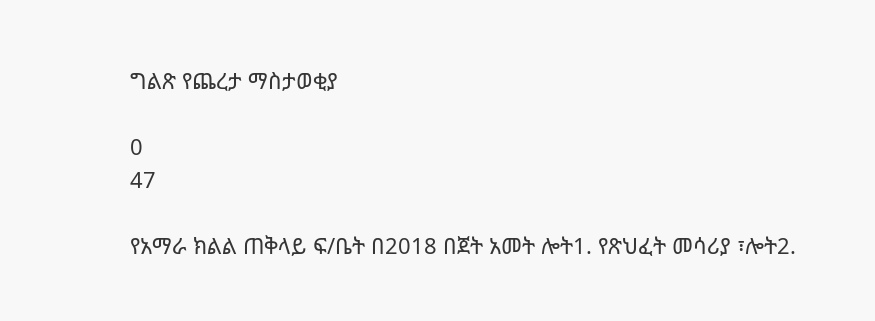ግልጽ የጨረታ ማስታወቂያ

0
47

የአማራ ክልል ጠቅላይ ፍ/ቤት በ2018 በጀት አመት ሎት1. የጽህፈት መሳሪያ ፣ሎት2.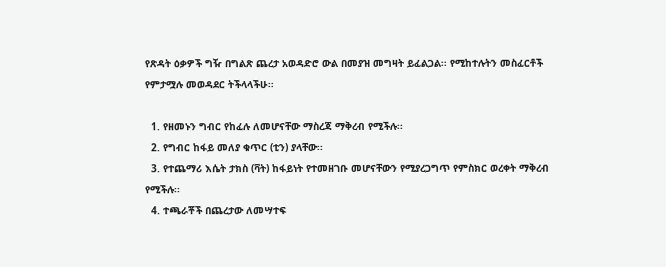የጽዳት ዕቃዎች ግዥ በግልጽ ጨረታ አወዳድሮ ውል በመያዝ መግዛት ይፈልጋል፡፡ የሚከተሉትን መስፈርቶች የምታሟሉ መወዳደር ትችላላችሁ፡፡

  1. የዘመኑን ግብር የከፈሉ ለመሆናቸው ማስረጃ ማቅረብ የሚችሉ፡፡
  2. የግብር ከፋይ መለያ ቁጥር (ቲን) ያላቸው፡፡
  3. የተጨማሪ እሴት ታክስ (ቫት) ከፋይነት የተመዘገቡ መሆናቸውን የሚያረጋግጥ የምስክር ወረቀት ማቅረብ የሚችሉ፡፡
  4. ተጫራቾች በጨረታው ለመሣተፍ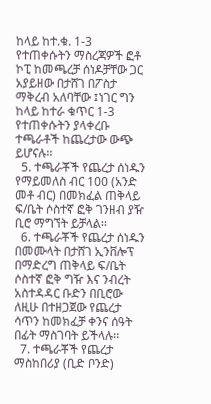ከላይ ከተ.ቁ. 1-3 የተጠቀሱትን ማስረጃዎች ፎቶ ኮፒ ከመጫረቻ ሰነዶቻቸው ጋር አያይዘው በታሸገ በፖስታ ማቅረብ አለባቸው ፤ነገር ግን ከላይ ከተራ ቁጥር 1-3 የተጠቀሱትን ያላቀረቡ ተጫራቶች ከጨረታው ውጭ ይሆናሉ፡፡
  5. ተጫራቾች የጨረታ ሰነዱን የማይመለስ ብር 100 (አንድ መቶ ብር) በመክፈል ጠቅላይ ፍ/ቤት ሶስተኛ ፎቅ ገንዘብ ያዥ ቢሮ ማግኘት ይቻላል፡፡
  6. ተጫራቾች የጨረታ ሰነዱን በመሙላት በታሸገ ኢንቨሎፕ በማድረግ ጠቅላይ ፍ/ቤት ሶስተኛ ፎቅ ግዥ እና ንብረት አስተዳዳር ቡድን በቢሮው ለዚሁ በተዘጋጀው የጨረታ ሳጥን ከመክፈቻ ቀንና ሰዓት በፊት ማስገባት ይችላሉ፡፡
  7. ተጫራቾች የጨረታ ማስከበሪያ (ቢድ ቦንድ)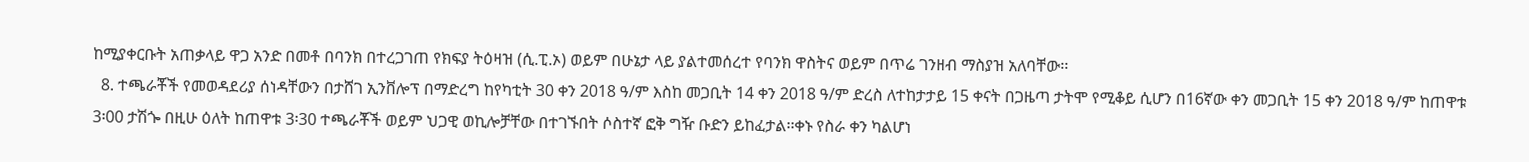ከሚያቀርቡት አጠቃላይ ዋጋ አንድ በመቶ በባንክ በተረጋገጠ የክፍያ ትዕዛዝ (ሲ.ፒ.ኦ) ወይም በሁኔታ ላይ ያልተመሰረተ የባንክ ዋስትና ወይም በጥሬ ገንዘብ ማስያዝ አለባቸው፡፡
  8. ተጫራቾች የመወዳደሪያ ሰነዳቸውን በታሸገ ኢንቨሎፕ በማድረግ ከየካቲት 30 ቀን 2018 ዓ/ም እስከ መጋቢት 14 ቀን 2018 ዓ/ም ድረስ ለተከታታይ 15 ቀናት በጋዜጣ ታትሞ የሚቆይ ሲሆን በ16ኛው ቀን መጋቢት 15 ቀን 2018 ዓ/ም ከጠዋቱ 3፡00 ታሽጐ በዚሁ ዕለት ከጠዋቱ 3፡30 ተጫራቾች ወይም ህጋዊ ወኪሎቻቸው በተገኙበት ሶስተኛ ፎቅ ግዥ ቡድን ይከፈታል፡፡ቀኑ የስራ ቀን ካልሆነ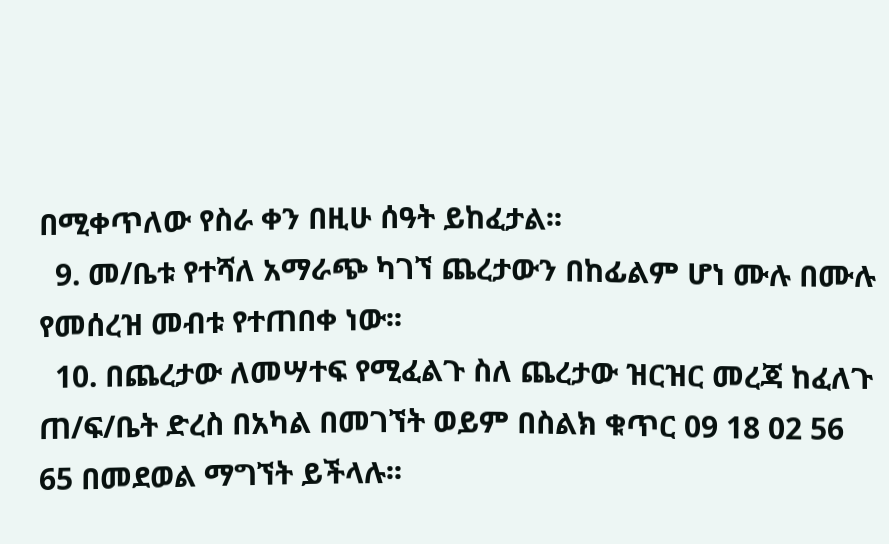በሚቀጥለው የስራ ቀን በዚሁ ሰዓት ይከፈታል፡፡
  9. መ/ቤቱ የተሻለ አማራጭ ካገኘ ጨረታውን በከፊልም ሆነ ሙሉ በሙሉ የመሰረዝ መብቱ የተጠበቀ ነው፡፡
  10. በጨረታው ለመሣተፍ የሚፈልጉ ስለ ጨረታው ዝርዝር መረጃ ከፈለጉ ጠ/ፍ/ቤት ድረስ በአካል በመገኘት ወይም በስልክ ቁጥር 09 18 02 56 65 በመደወል ማግኘት ይችላሉ፡፡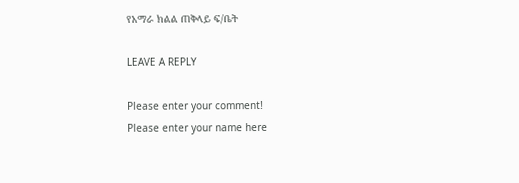የአማራ ክልል ጠቅላይ ፍ/ቤት

LEAVE A REPLY

Please enter your comment!
Please enter your name here